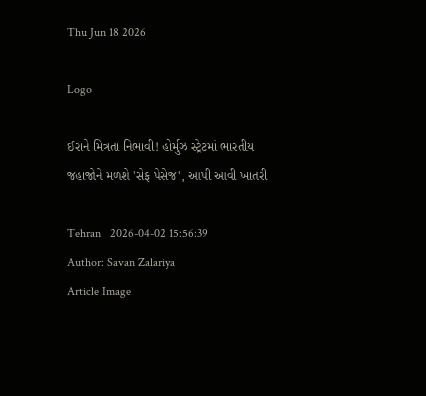Thu Jun 18 2026

Logo

ઈરાને મિત્રતા નિભાવી! હોર્મુઝ સ્ટ્રેટમાં ભારતીય જહાજોને મળશે 'સેફ પેસેજ', આપી આવી ખાતરી

Tehran   2026-04-02 15:56:39
Author: Savan Zalariya
Article Image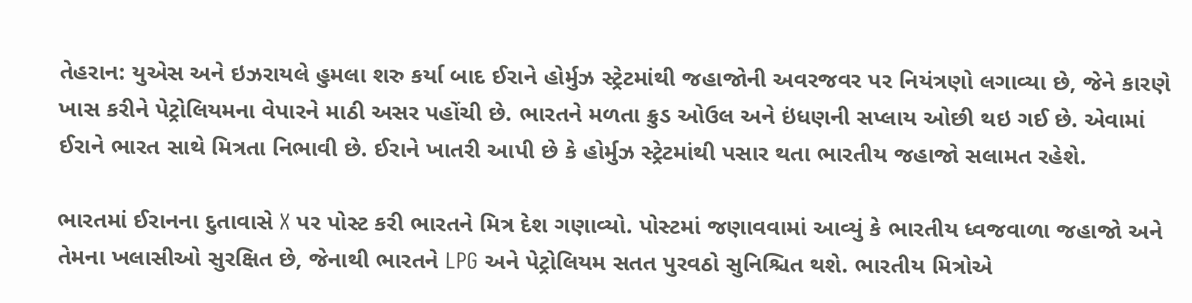તેહરાન: યુએસ અને ઇઝરાયલે હુમલા શરુ કર્યા બાદ ઈરાને હોર્મુઝ સ્ટ્રેટમાંથી જહાજોની અવરજવર પર નિયંત્રણો લગાવ્યા છે, જેને કારણે ખાસ કરીને પેટ્રોલિયમના વેપારને માઠી અસર પહોંચી છે. ભારતને મળતા ક્રુડ ઓઉલ અને ઇંધણની સપ્લાય ઓછી થઇ ગઈ છે. એવામાં ઈરાને ભારત સાથે મિત્રતા નિભાવી છે. ઈરાને ખાતરી આપી છે કે હોર્મુઝ સ્ટ્રેટમાંથી પસાર થતા ભારતીય જહાજો સલામત રહેશે.

ભારતમાં ઈરાનના દુતાવાસે X પર પોસ્ટ કરી ભારતને મિત્ર દેશ ગણાવ્યો. પોસ્ટમાં જણાવવામાં આવ્યું કે ભારતીય ધ્વજવાળા જહાજો અને તેમના ખલાસીઓ સુરક્ષિત છે, જેનાથી ભારતને LPG અને પેટ્રોલિયમ સતત પુરવઠો સુનિશ્ચિત થશે. ભારતીય મિત્રોએ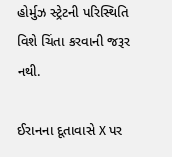હોર્મુઝ સ્ટ્રેટની પરિસ્થિતિ વિશે ચિંતા કરવાની જરૂર નથી.

ઈરાનના દૂતાવાસે X પર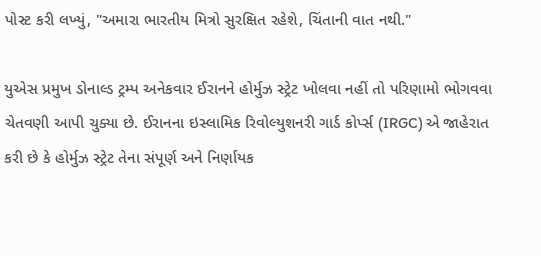પોસ્ટ કરી લખ્યું, "અમારા ભારતીય મિત્રો સુરક્ષિત રહેશે, ચિંતાની વાત નથી."

યુએસ પ્રમુખ ડોનાલ્ડ ટ્રમ્પ અનેકવાર ઈરાનને હોર્મુઝ સ્ટ્રેટ ખોલવા નહીં તો પરિણામો ભોગવવા ચેતવણી આપી ચુક્યા છે. ઈરાનના ઇસ્લામિક રિવોલ્યુશનરી ગાર્ડ કોર્પ્સ (IRGC) એ જાહેરાત કરી છે કે હોર્મુઝ સ્ટ્રેટ તેના સંપૂર્ણ અને નિર્ણાયક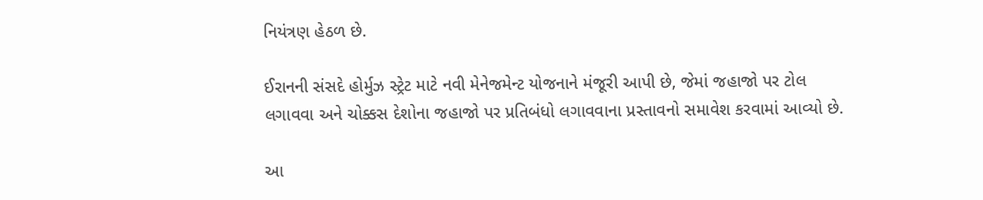નિયંત્રણ હેઠળ છે.

ઈરાનની સંસદે હોર્મુઝ સ્ટ્રેટ માટે નવી મેનેજમેન્ટ યોજનાને મંજૂરી આપી છે, જેમાં જહાજો પર ટોલ લગાવવા અને ચોક્કસ દેશોના જહાજો પર પ્રતિબંધો લગાવવાના પ્રસ્તાવનો સમાવેશ કરવામાં આવ્યો છે.

આ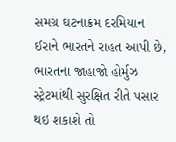સમગ્ર ઘટનાક્રમ દરમિયાન ઈરાને ભારતને રાહત આપી છે, ભારતના જાહાજો હોર્મુઝ સ્ટ્રેટમાંથી સુરક્ષિત રીતે પસાર થઇ શકાશે તો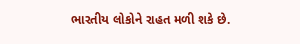ભારતીય લોકોને રાહત મળી શકે છે.